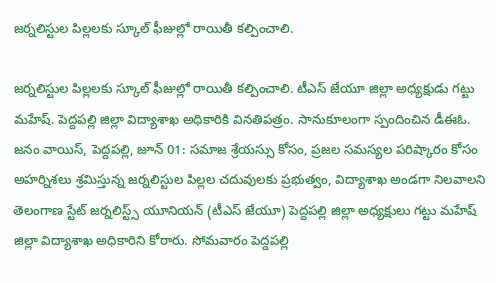జర్నలిస్టుల పిల్లలకు స్కూల్ ఫీజుల్లో రాయితీ కల్పించాలి.

జర్నలిస్టుల పిల్లలకు స్కూల్ ఫీజుల్లో రాయితీ కల్పించాలి. టీఎస్ జేయూ జిల్లా అధ్యక్షుడు గట్టు మహేష్. పెద్దపల్లి జిల్లా విద్యాశాఖ అధికారికి వినతిపత్రం. సానుకూలంగా స్పందించిన డీఈఓ. జనం వాయిస్, పెద్దపల్లి, జూన్ 01: సమాజ శ్రేయస్సు కోసం, ప్రజల సమస్యల పరిష్కారం కోసం అహర్నిశలు శ్రమిస్తున్న జర్నలిస్టుల పిల్లల చదువులకు ప్రభుత్వం, విద్యాశాఖ అండగా నిలవాలని తెలంగాణ స్టేట్ జర్నలిస్ట్స్ యూనియన్ (టీఎస్ జేయూ) పెద్దపల్లి జిల్లా అధ్యక్షులు గట్టు మహేష్ జిల్లా విద్యాశాఖ అధికారిని కోరారు. సోమవారం పెద్దపల్లి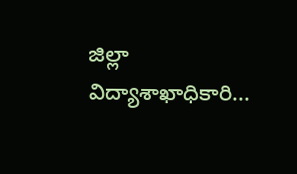జిల్లా విద్యాశాఖాధికారి...